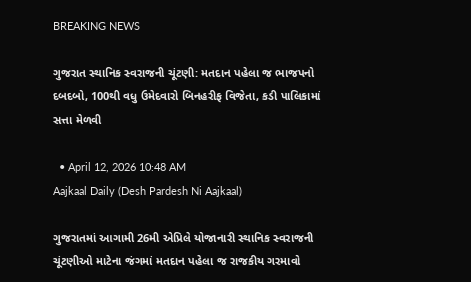BREAKING NEWS

ગુજરાત સ્થાનિક સ્વરાજની ચૂંટણી: મતદાન પહેલા જ ભાજપનો દબદબો, 100થી વધુ ઉમેદવારો બિનહરીફ વિજેતા, કડી પાલિકામાં સત્તા મેળવી

  • April 12, 2026 10:48 AM
Aajkaal Daily (Desh Pardesh Ni Aajkaal)

ગુજરાતમાં આગામી 26મી એપ્રિલે યોજાનારી સ્થાનિક સ્વરાજની ચૂંટણીઓ માટેના જંગમાં મતદાન પહેલા જ રાજકીય ગરમાવો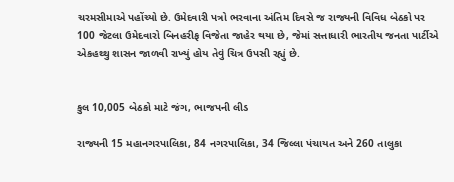ચરમસીમાએ પહોંચ્યો છે. ઉમેદવારી પત્રો ભરવાના અંતિમ દિવસે જ રાજ્યની વિવિધ બેઠકો પર 100 જેટલા ઉમેદવારો બિનહરીફ વિજેતા જાહેર થયા છે, જેમાં સત્તાધારી ભારતીય જનતા પાર્ટીએ એકહથ્થુ શાસન જાળવી રાખ્યું હોય તેવું ચિત્ર ઉપસી રહ્યું છે.


કુલ 10,005 બેઠકો માટે જંગ, ભાજપની લીડ

રાજ્યની 15 મહાનગરપાલિકા, 84 નગરપાલિકા, 34 જિલ્લા પંચાયત અને 260 તાલુકા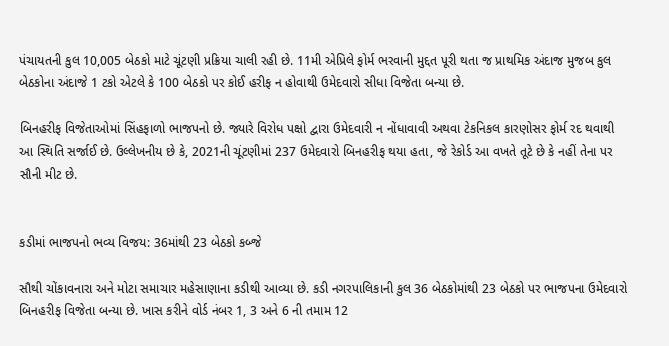પંચાયતની કુલ 10,005 બેઠકો માટે ચૂંટણી પ્રક્રિયા ચાલી રહી છે. 11મી એપ્રિલે ફોર્મ ભરવાની મુદ્દત પૂરી થતા જ પ્રાથમિક અંદાજ મુજબ કુલ બેઠકોના અંદાજે 1 ટકો એટલે કે 100 બેઠકો પર કોઈ હરીફ ન હોવાથી ઉમેદવારો સીધા વિજેતા બન્યા છે.

બિનહરીફ વિજેતાઓમાં સિંહફાળો ભાજપનો છે. જ્યારે વિરોધ પક્ષો દ્વારા ઉમેદવારી ન નોંધાવાવી અથવા ટેકનિકલ કારણોસર ફોર્મ રદ થવાથી આ સ્થિતિ સર્જાઈ છે. ઉલ્લેખનીય છે કે, 2021ની ચૂંટણીમાં 237 ઉમેદવારો બિનહરીફ થયા હતા, જે રેકોર્ડ આ વખતે તૂટે છે કે નહીં તેના પર સૌની મીટ છે.


કડીમાં ભાજપનો ભવ્ય વિજય: 36માંથી 23 બેઠકો કબ્જે

સૌથી ચોંકાવનારા અને મોટા સમાચાર મહેસાણાના કડીથી આવ્યા છે. કડી નગરપાલિકાની કુલ 36 બેઠકોમાંથી 23 બેઠકો પર ભાજપના ઉમેદવારો બિનહરીફ વિજેતા બન્યા છે. ખાસ કરીને વોર્ડ નંબર 1, 3 અને 6 ની તમામ 12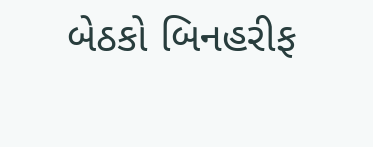બેઠકો બિનહરીફ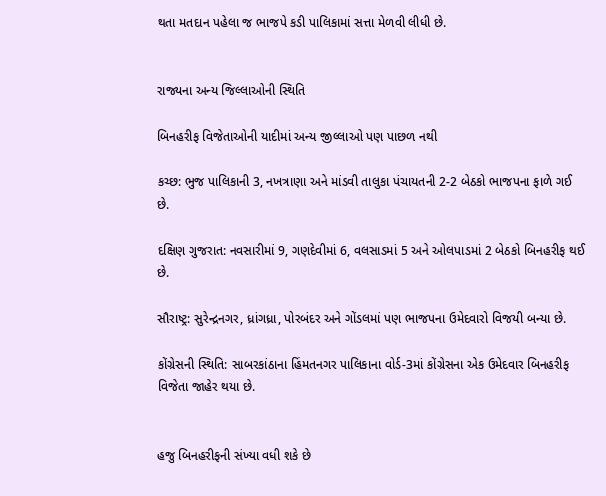થતા મતદાન પહેલા જ ભાજપે કડી પાલિકામાં સત્તા મેળવી લીધી છે.


રાજ્યના અન્ય જિલ્લાઓની સ્થિતિ

બિનહરીફ વિજેતાઓની યાદીમાં અન્ય જીલ્લાઓ પણ પાછળ નથી

કચ્છ: ભુજ પાલિકાની 3, નખત્રાણા અને માંડવી તાલુકા પંચાયતની 2-2 બેઠકો ભાજપના ફાળે ગઈ છે.

દક્ષિણ ગુજરાત: નવસારીમાં 9, ગણદેવીમાં 6, વલસાડમાં 5 અને ઓલપાડમાં 2 બેઠકો બિનહરીફ થઈ છે.

સૌરાષ્ટ્ર: સુરેન્દ્રનગર, ધ્રાંગધ્રા, પોરબંદર અને ગોંડલમાં પણ ભાજપના ઉમેદવારો વિજયી બન્યા છે.

કોંગ્રેસની સ્થિતિ: સાબરકાંઠાના હિંમતનગર પાલિકાના વોર્ડ-3માં કોંગ્રેસના એક ઉમેદવાર બિનહરીફ વિજેતા જાહેર થયા છે.


હજુ બિનહરીફની સંખ્યા વધી શકે છે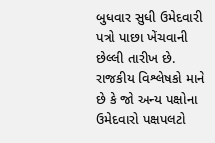બુધવાર સુધી ઉમેદવારી પત્રો પાછા ખેંચવાની છેલ્લી તારીખ છે. રાજકીય વિશ્લેષકો માને છે કે જો અન્ય પક્ષોના ઉમેદવારો પક્ષપલટો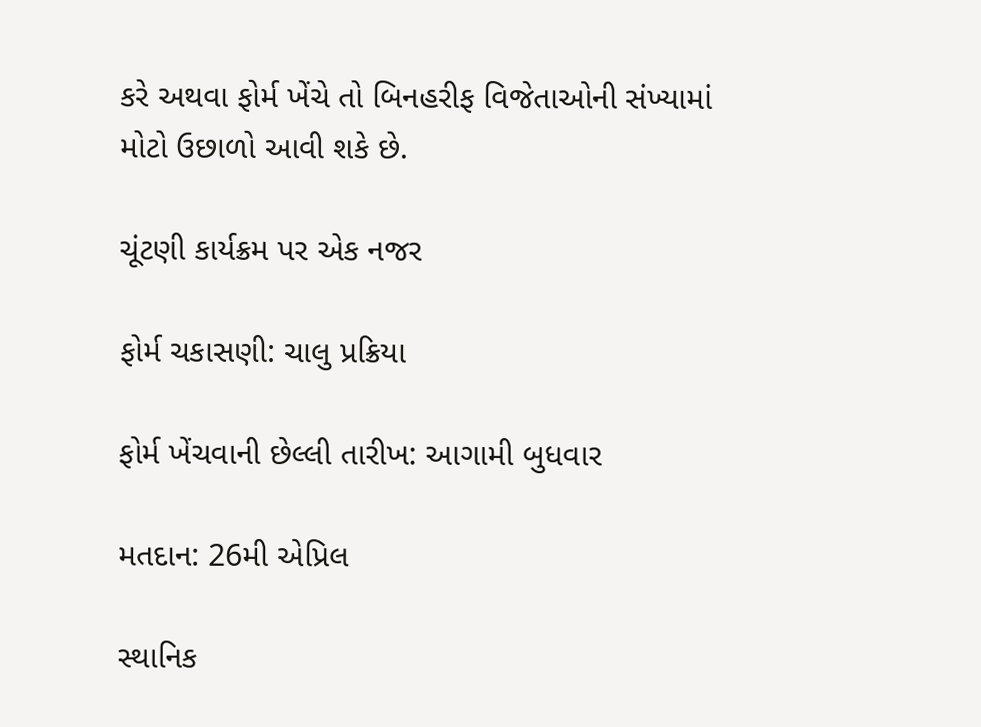કરે અથવા ફોર્મ ખેંચે તો બિનહરીફ વિજેતાઓની સંખ્યામાં મોટો ઉછાળો આવી શકે છે.

ચૂંટણી કાર્યક્રમ પર એક નજર

ફોર્મ ચકાસણી: ચાલુ પ્રક્રિયા

ફોર્મ ખેંચવાની છેલ્લી તારીખ: આગામી બુધવાર

મતદાન: 26મી એપ્રિલ

સ્થાનિક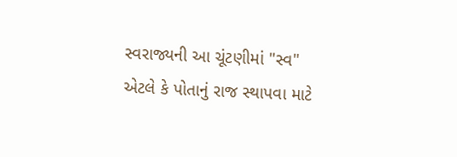સ્વરાજ્યની આ ચૂંટણીમાં "સ્વ" એટલે કે પોતાનું રાજ સ્થાપવા માટે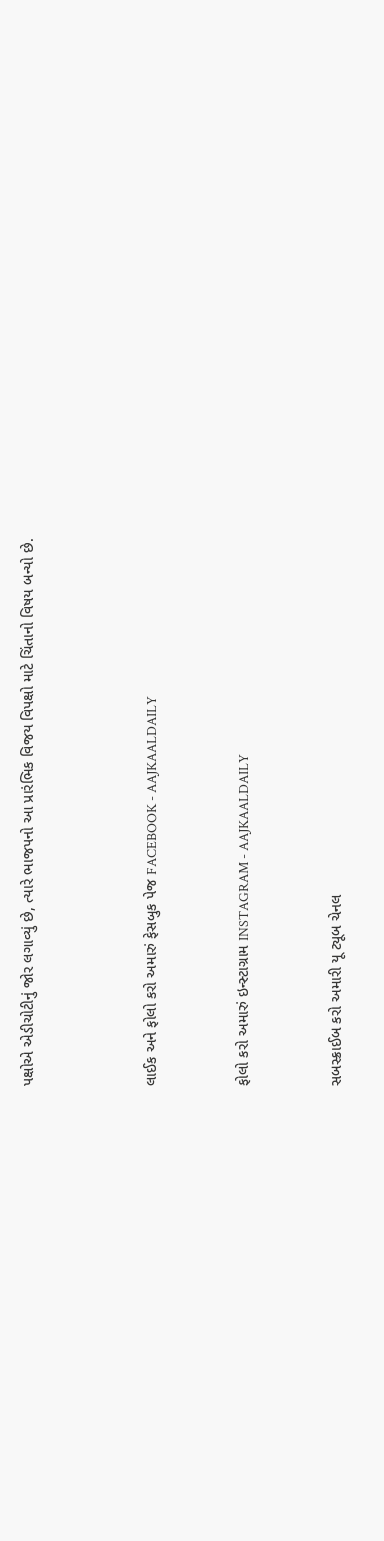પક્ષોએ એડીચોટીનું જોર લગાવ્યું છે, ત્યારે ભાજપનો આ પ્રારંભિક વિજય વિપક્ષો માટે ચિંતાનો વિષય બન્યો છે.



લાઈક અને ફોલો કરો અમારું ફેસબુક પેજ FACEBOOK - AAJKAALDAILY


ફોલો કરો અમારું ઇન્સ્ટાગ્રામ INSTAGRAM - AAJKAALDAILY


સબસ્ક્રાઈબ કરો અમારી યૂ ટ્યૂબ ચેનલ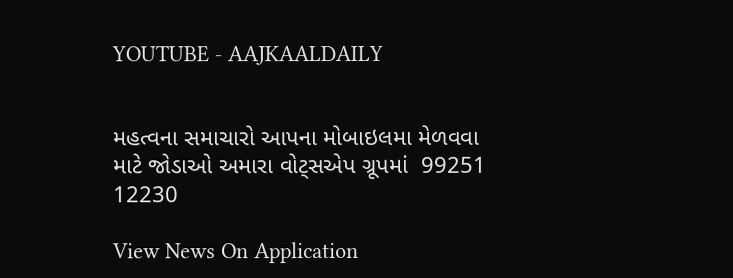YOUTUBE - AAJKAALDAILY


મહત્વના સમાચારો આપના મોબાઇલમા મેળવવા માટે જોડાઓ અમારા વોટ્સએપ ગ્રૂપમાં  99251 12230

View News On Application